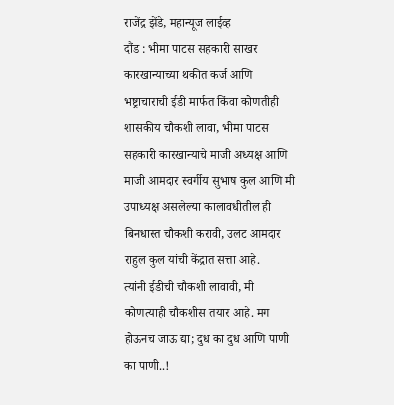राजेंद्र झेंडे, महान्यूज लाईव्ह
दौंड : भीमा पाटस सहकारी साखर कारखान्याच्या थकीत कर्ज आणि भष्ट्राचाराची ईडी मार्फत किंवा कोणतीही शासकीय चौकशी लावा, भीमा पाटस सहकारी कारखान्याचे माजी अध्यक्ष आणि माजी आमदार स्वर्गीय सुभाष कुल आणि मी उपाध्यक्ष असलेल्या कालावधीतील ही बिनधास्त चौकशी करावी, उलट आमदार राहुल कुल यांची केंद्रात सत्ता आहे.
त्यांनी ईडीची चौकशी लावावी, मी कोणत्याही चौकशीस तयार आहे. मग होऊनच जाऊ द्या; दुध का दुध आणि पाणी का पाणी..!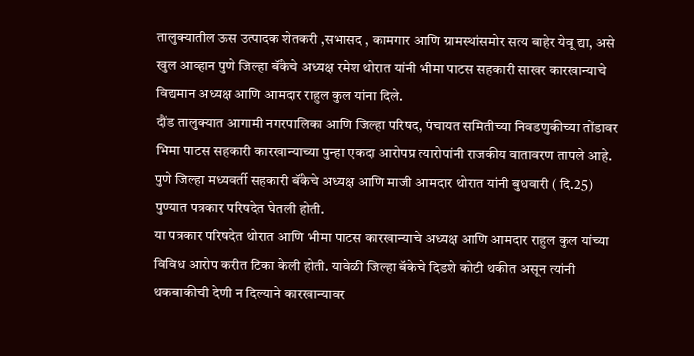तालुक्यातील ऊस उत्पादक शेतकरी ,सभासद , कामगार आणि ग्रामस्थांसमोर सत्य बाहेर येवू द्या, असे खुल आव्हान पुणे जिल्हा बॅंकेचे अध्यक्ष रमेश थोरात यांनी भीमा पाटस सहकारी साखर कारखान्याचे विद्यमान अध्यक्ष आणि आमदार राहुल कुल यांना दिले.
दौंड तालुक्यात आगामी नगरपालिका आणि जिल्हा परिषद, पंचायत समितीच्या निवडणुकीच्या तोंडावर भिमा पाटस सहकारी कारखान्याच्या पुन्हा एकदा आरोपप्र त्यारोपांनी राजकीय वातावरण तापले आहे. पुणे जिल्हा मध्यवर्ती सहकारी बॅंकेचे अध्यक्ष आणि माजी आमदार थोरात यांनी बुधवारी ( दि.25)
पुण्यात पत्रकार परिषदेत घेतली होती.
या पत्रकार परिषदेत थोरात आणि भीमा पाटस कारखान्याचे अध्यक्ष आणि आमदार राहुल कुल यांच्या विविध आरोप करीत टिका केली होती. यावेळी जिल्हा बॅकेचे दिडशे कोटी थकीत असून त्यांनी थकबाकीची देणी न दिल्याने कारखान्यावर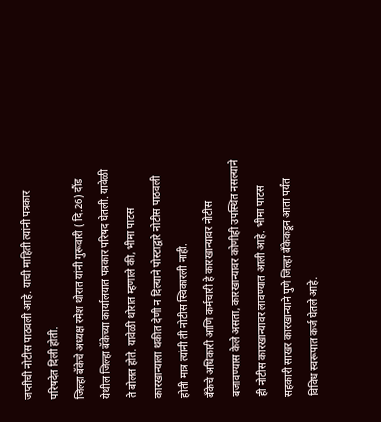जप्तीची नोटीस पाठवली आहे. याची माहिती त्यांनी पत्रकार परिषदेत दिली होती.
जिल्हा बॅकेचे अध्यक्ष रमेश थोरात यांनी गुरूवारी ( दि.26) दौंड येथील जिल्हा बॅकेच्या कार्यालयात पत्रकार परिषद घेतली. यावेळी ते बोलत होते. यावेळी थोरात म्हणाले की, भीमा पाटस कारखान्याला थकीत देणी न दिल्याने पोस्टाद्वारे नोटीस पाठवली होती मात्र त्यांनी ती नोटीस स्विकारली नाही.
बॅंकेचे अधिकारी आणि कर्मचारी हे कारखान्यावर नोटीस बजावण्यास केले असता, कारखान्यावर कोणीही उपस्थित नसल्याने ही नोटीस कारखान्यावर लावण्यात आली आहे. भीमा पाटस सहकारी साखर कारखान्याने पुणे जिल्हा बँकेकडून आता पर्यंत विविध स्वरूपात कर्ज घेतले आहे.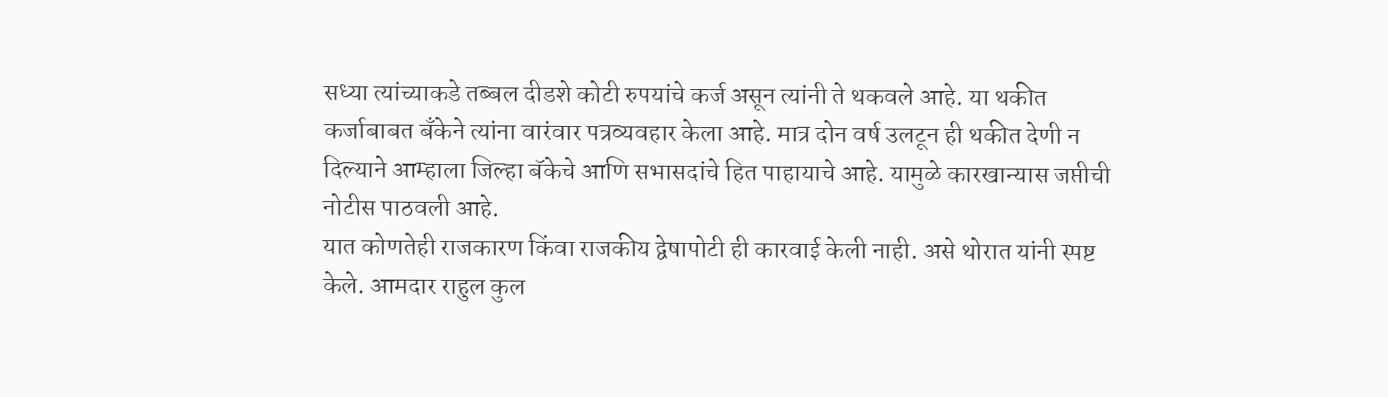सध्या त्यांच्याकडे तब्बल दीडशे कोटी रुपयांचे कर्ज असून त्यांनी ते थकवले आहे. या थकीत कर्जाबाबत बॅंकेने त्यांना वारंवार पत्रव्यवहार केला आहे. मात्र दोन वर्ष उलटून ही थकीत देणी न दिल्याने आम्हाला जिल्हा बॅकेचे आणि सभासदांचे हित पाहायाचे आहे. यामुळे कारखान्यास जप्तीची नोटीस पाठवली आहे.
यात कोणतेही राजकारण किंवा राजकीय द्वेषापोटी ही कारवाई केली नाही. असे थोरात यांनी स्पष्ट केले. आमदार राहुल कुल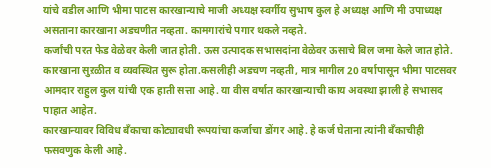यांचे वडील आणि भीमा पाटस कारखान्याचे माजी अध्यक्ष स्वर्गीय सुभाष कुल हे अध्यक्ष आणि मी उपाध्यक्ष असताना कारखाना अडचणीत नव्हता. कामगारांचे पगार थकले नव्हते.
कर्जांची परत फेड वेळेवर केली जात होती. ऊस उत्पादक सभासदांना वेळेवर ऊसाचे बिल जमा केले जात होते. कारखाना सुऱळीत व व्यवस्थित सुरू होता.कसलीही अडचण नव्हती, मात्र मागील 20 वर्षापासून भीमा पाटसवर आमदार राहुल कुल यांची एक हाती सत्ता आहे. या वीस वर्षात कारखान्याची काय अवस्था झाली हे सभासद पाहात आहेत.
कारखान्यावर विविध बॅंकाचा कोट्यावधी रूपयांचा कर्जाचा डोंगर आहे. हे कर्ज घेताना त्यांनी बॅंकाचीही फसवणुक केली आहे.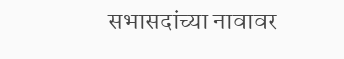सभासदांच्या नावावर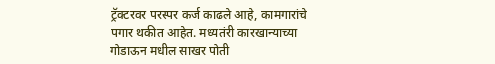ट्रॅक्टरवर परस्पर कर्ज काढले आहे, कामगारांचे पगार थकीत आहेत. मध्यतंरी कारखान्याच्या गोडाऊन मधील साखर पोती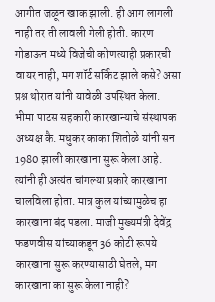आगीत जळून खाक झाली. ही आग लागली नाही तर ती लावली गेली होती. कारण गोडाऊन मध्ये विजेची कोणत्याही प्रकारची वायर नाही, मग शॉर्ट सर्किट झाले कसे? असा प्रश्न थोरात यांनी यावेळी उपस्थित केला.
भीमा पाटस सहकारी कारखान्याचे संस्थापक अध्यक्ष कै. मधुकर काका शितोळे यांनी सन 1980 झाली कारखाना सुरू केला आहे. त्यांनी ही अत्यंत चांगल्या प्रकारे कारखाना चालविला होता. मात्र कुल यांच्यामुळेच हा कारखाना बंद पडला. माजी मुख्यमंत्री देवेंद्र फडणवीस यांच्याकडून 36 कोटी रूपये कारखाना सुरू करण्यासाठी घेतले, मग कारखाना का सुरू केला नाही?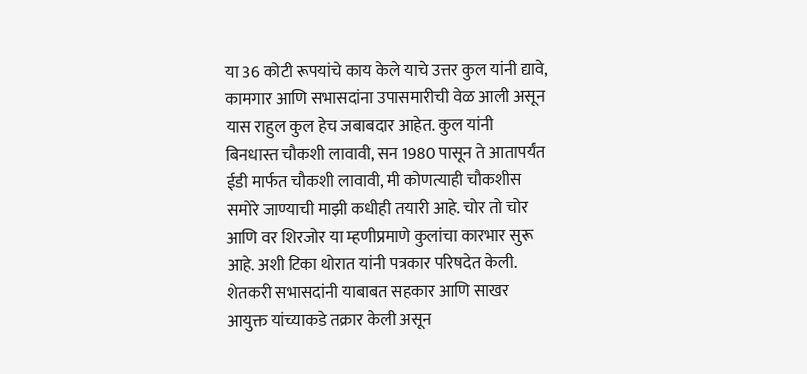या 36 कोटी रूपयांचे काय केले याचे उत्तर कुल यांनी द्यावे,
कामगार आणि सभासदांना उपासमारीची वेळ आली असून यास राहुल कुल हेच जबाबदार आहेत. कुल यांनी बिनधास्त चौकशी लावावी, सन 1980 पासून ते आतापर्यंत ईडी मार्फत चौकशी लावावी, मी कोणत्याही चौकशीस समोरे जाण्याची माझी कधीही तयारी आहे. चोर तो चोर आणि वर शिरजोर या म्हणीप्रमाणे कुलांचा कारभार सुरू आहे. अशी टिका थोरात यांनी पत्रकार परिषदेत केली.
शेतकरी सभासदांनी याबाबत सहकार आणि साखर आयुक्त यांच्याकडे तक्रार केली असून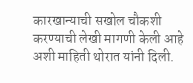कारखान्याची सखोल चौकशी करण्याची लेखी मागणी केली आहे अशी माहिती थोरात यांनी दिली.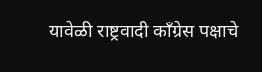यावेळी राष्ट्रवादी कॉंग्रेस पक्षाचे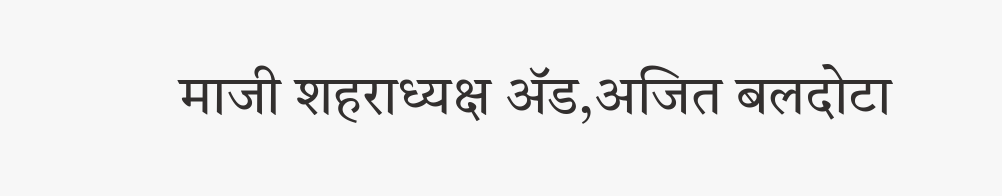माजी शहराध्यक्ष ॲड,अजित बलदोटा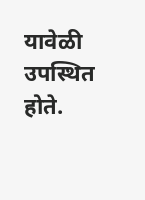यावेळी उपस्थित होते.